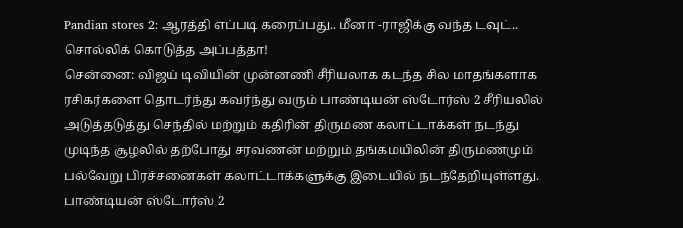Pandian stores 2: ஆரத்தி எப்படி கரைப்பது.. மீனா -ராஜிக்கு வந்த டவுட்.. சொல்லிக் கொடுத்த அப்பத்தா!
சென்னை: விஜய் டிவியின் முன்னணி சீரியலாக கடந்த சில மாதங்களாக ரசிகர்களை தொடர்ந்து கவர்ந்து வரும் பாண்டியன் ஸ்டோர்ஸ் 2 சீரியலில் அடுத்தடுத்து செந்தில் மற்றும் கதிரின் திருமண கலாட்டாக்கள் நடந்து முடிந்த சூழலில் தற்போது சரவணன் மற்றும் தங்கமயிலின் திருமணமும் பல்வேறு பிரச்சனைகள் கலாட்டாக்களுக்கு இடையில் நடந்தேறியுள்ளது.
பாண்டியன் ஸ்டோர்ஸ் 2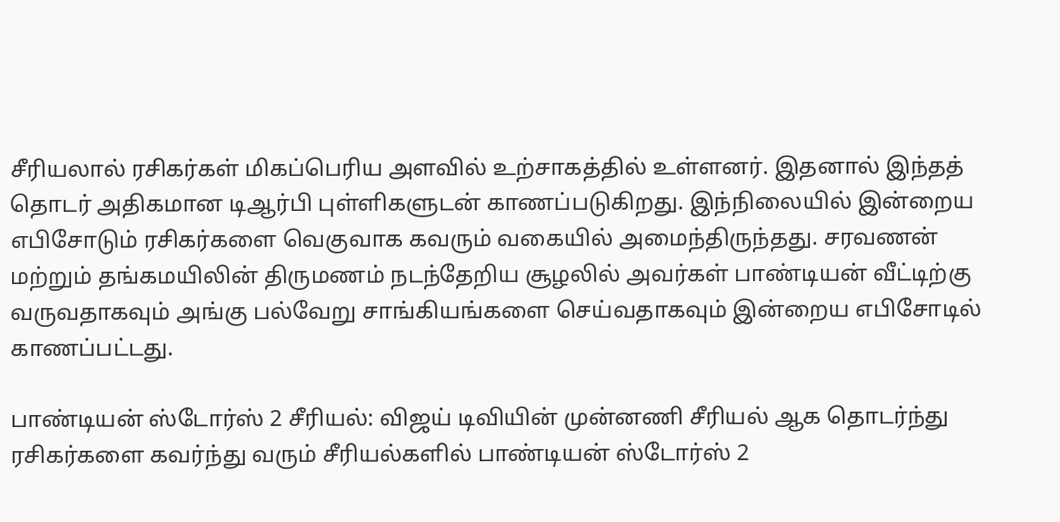சீரியலால் ரசிகர்கள் மிகப்பெரிய அளவில் உற்சாகத்தில் உள்ளனர். இதனால் இந்தத் தொடர் அதிகமான டிஆர்பி புள்ளிகளுடன் காணப்படுகிறது. இந்நிலையில் இன்றைய எபிசோடும் ரசிகர்களை வெகுவாக கவரும் வகையில் அமைந்திருந்தது. சரவணன் மற்றும் தங்கமயிலின் திருமணம் நடந்தேறிய சூழலில் அவர்கள் பாண்டியன் வீட்டிற்கு வருவதாகவும் அங்கு பல்வேறு சாங்கியங்களை செய்வதாகவும் இன்றைய எபிசோடில் காணப்பட்டது.

பாண்டியன் ஸ்டோர்ஸ் 2 சீரியல்: விஜய் டிவியின் முன்னணி சீரியல் ஆக தொடர்ந்து ரசிகர்களை கவர்ந்து வரும் சீரியல்களில் பாண்டியன் ஸ்டோர்ஸ் 2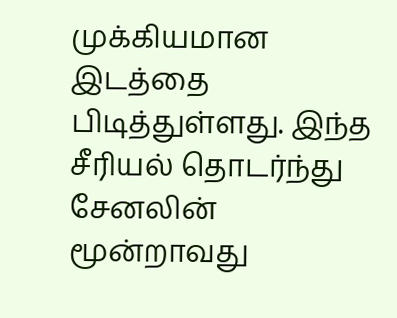முக்கியமான இடத்தை பிடித்துள்ளது. இந்த சீரியல் தொடர்ந்து சேனலின் மூன்றாவது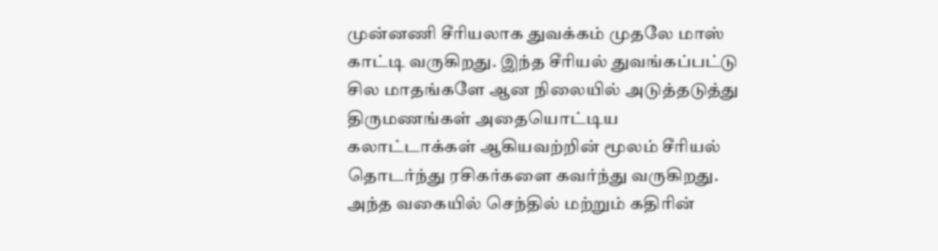முன்னணி சீரியலாக துவக்கம் முதலே மாஸ் காட்டி வருகிறது. இந்த சீரியல் துவங்கப்பட்டு சில மாதங்களே ஆன நிலையில் அடுத்தடுத்து திருமணங்கள் அதையொட்டிய கலாட்டாக்கள் ஆகியவற்றின் மூலம் சீரியல் தொடர்ந்து ரசிகர்களை கவர்ந்து வருகிறது. அந்த வகையில் செந்தில் மற்றும் கதிரின்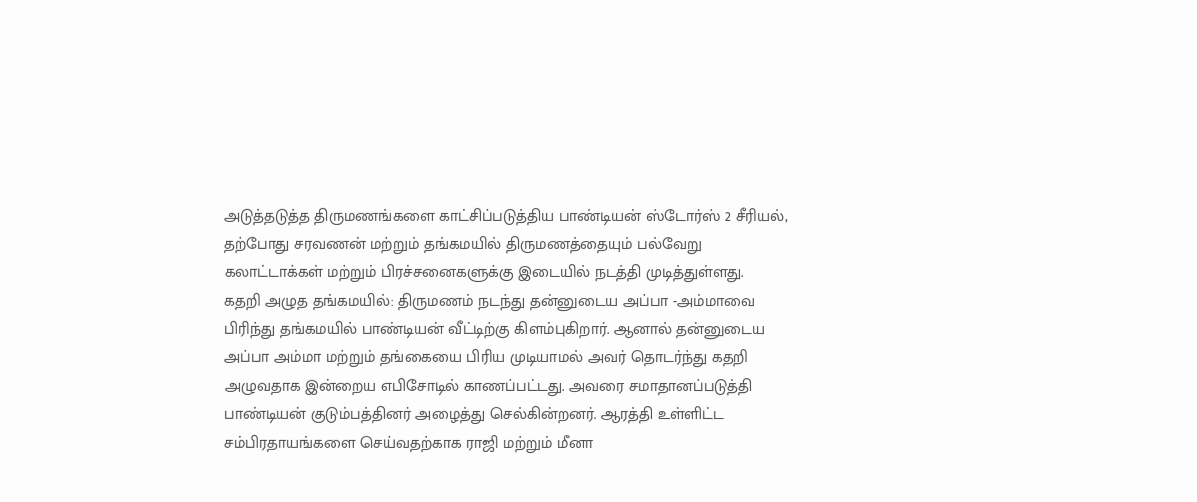அடுத்தடுத்த திருமணங்களை காட்சிப்படுத்திய பாண்டியன் ஸ்டோர்ஸ் 2 சீரியல், தற்போது சரவணன் மற்றும் தங்கமயில் திருமணத்தையும் பல்வேறு கலாட்டாக்கள் மற்றும் பிரச்சனைகளுக்கு இடையில் நடத்தி முடித்துள்ளது.
கதறி அழுத தங்கமயில்: திருமணம் நடந்து தன்னுடைய அப்பா -அம்மாவை பிரிந்து தங்கமயில் பாண்டியன் வீட்டிற்கு கிளம்புகிறார். ஆனால் தன்னுடைய அப்பா அம்மா மற்றும் தங்கையை பிரிய முடியாமல் அவர் தொடர்ந்து கதறி அழுவதாக இன்றைய எபிசோடில் காணப்பட்டது. அவரை சமாதானப்படுத்தி பாண்டியன் குடும்பத்தினர் அழைத்து செல்கின்றனர். ஆரத்தி உள்ளிட்ட சம்பிரதாயங்களை செய்வதற்காக ராஜி மற்றும் மீனா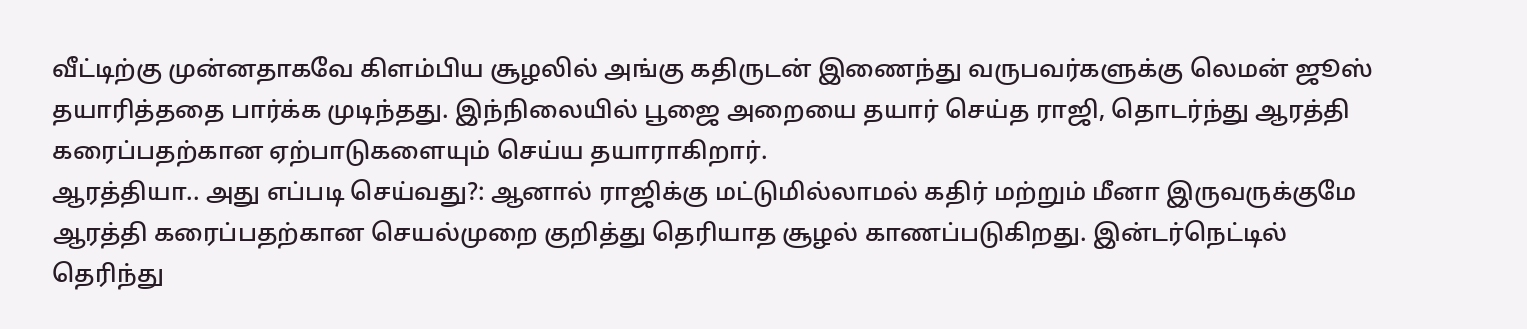வீட்டிற்கு முன்னதாகவே கிளம்பிய சூழலில் அங்கு கதிருடன் இணைந்து வருபவர்களுக்கு லெமன் ஜூஸ் தயாரித்ததை பார்க்க முடிந்தது. இந்நிலையில் பூஜை அறையை தயார் செய்த ராஜி, தொடர்ந்து ஆரத்தி கரைப்பதற்கான ஏற்பாடுகளையும் செய்ய தயாராகிறார்.
ஆரத்தியா.. அது எப்படி செய்வது?: ஆனால் ராஜிக்கு மட்டுமில்லாமல் கதிர் மற்றும் மீனா இருவருக்குமே ஆரத்தி கரைப்பதற்கான செயல்முறை குறித்து தெரியாத சூழல் காணப்படுகிறது. இன்டர்நெட்டில் தெரிந்து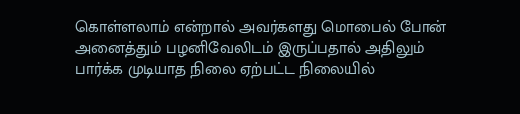கொள்ளலாம் என்றால் அவர்களது மொபைல் போன் அனைத்தும் பழனிவேலிடம் இருப்பதால் அதிலும் பார்க்க முடியாத நிலை ஏற்பட்ட நிலையில்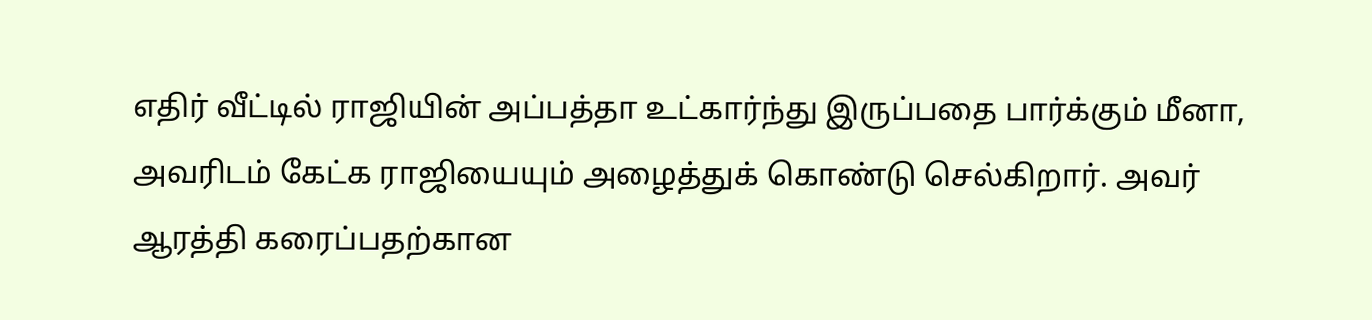எதிர் வீட்டில் ராஜியின் அப்பத்தா உட்கார்ந்து இருப்பதை பார்க்கும் மீனா, அவரிடம் கேட்க ராஜியையும் அழைத்துக் கொண்டு செல்கிறார். அவர் ஆரத்தி கரைப்பதற்கான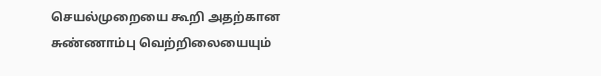செயல்முறையை கூறி அதற்கான சுண்ணாம்பு வெற்றிலையையும்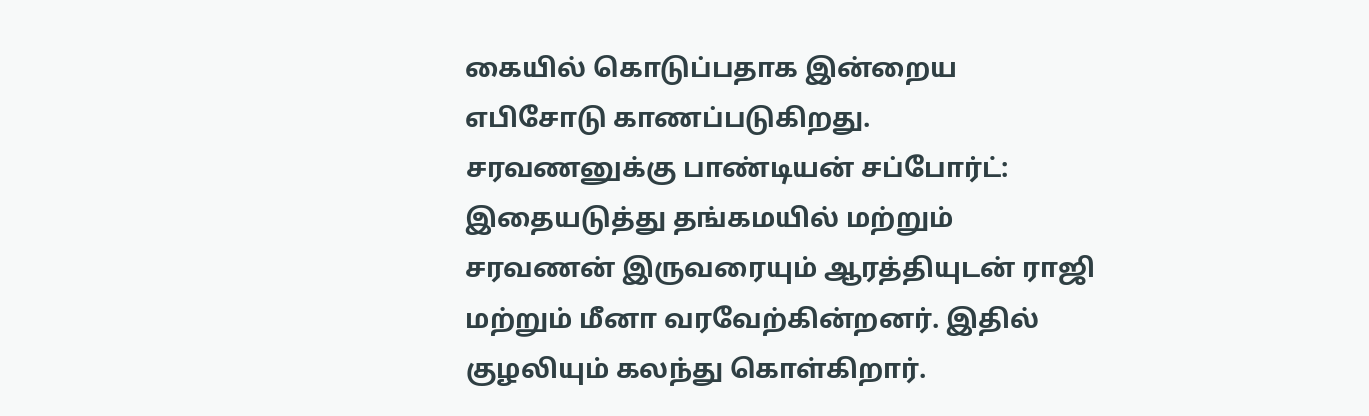கையில் கொடுப்பதாக இன்றைய எபிசோடு காணப்படுகிறது.
சரவணனுக்கு பாண்டியன் சப்போர்ட்: இதையடுத்து தங்கமயில் மற்றும் சரவணன் இருவரையும் ஆரத்தியுடன் ராஜி மற்றும் மீனா வரவேற்கின்றனர். இதில் குழலியும் கலந்து கொள்கிறார்.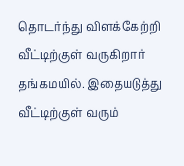தொடர்ந்து விளக்கேற்றி வீட்டிற்குள் வருகிறார் தங்கமயில். இதையடுத்து வீட்டிற்குள் வரும்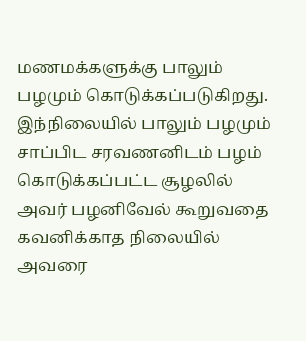மணமக்களுக்கு பாலும் பழமும் கொடுக்கப்படுகிறது. இந்நிலையில் பாலும் பழமும் சாப்பிட சரவணனிடம் பழம் கொடுக்கப்பட்ட சூழலில் அவர் பழனிவேல் கூறுவதை கவனிக்காத நிலையில் அவரை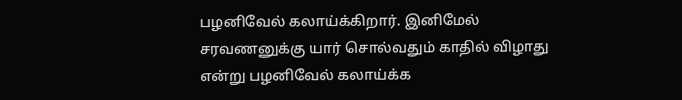பழனிவேல் கலாய்க்கிறார். இனிமேல் சரவணனுக்கு யார் சொல்வதும் காதில் விழாது என்று பழனிவேல் கலாய்க்க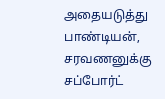அதையடுத்து பாண்டியன், சரவணனுக்கு சப்போர்ட்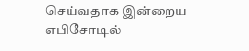செய்வதாக இன்றைய எபிசோடில்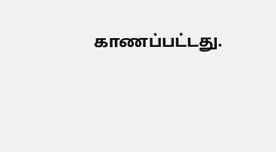காணப்பட்டது.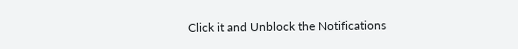Click it and Unblock the Notifications